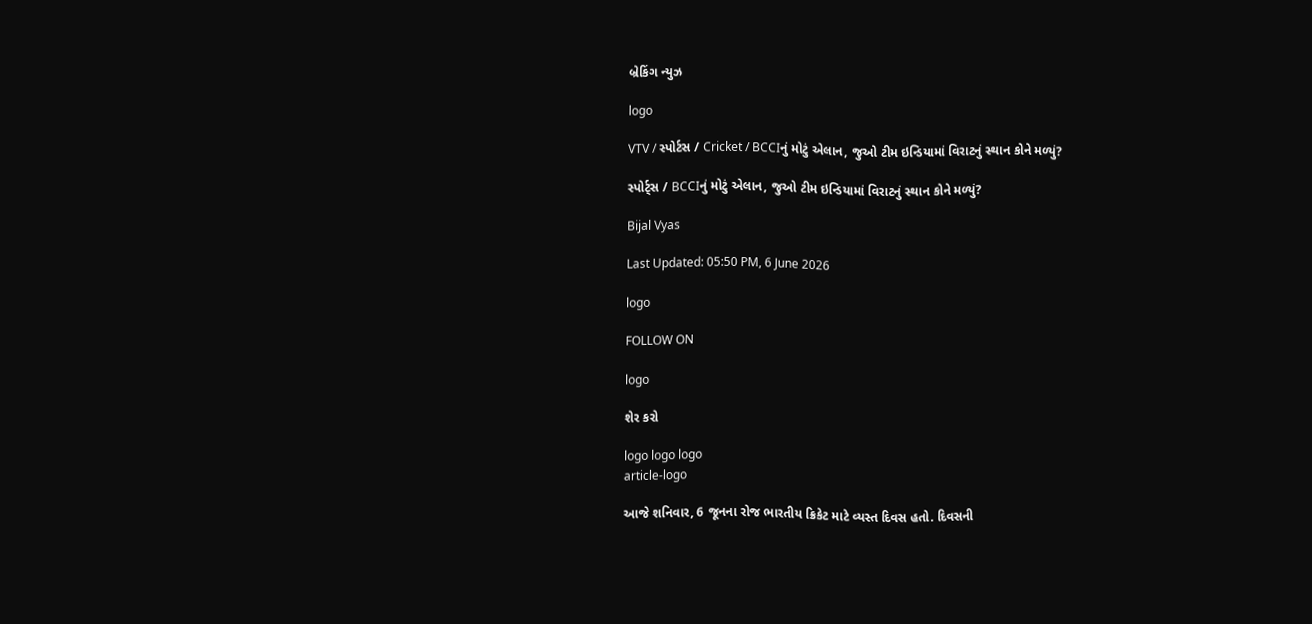બ્રેકિંગ ન્યુઝ

logo

VTV / સ્પોર્ટસ / Cricket / BCCIનું મોટું એલાન, જુઓ ટીમ ઇન્ડિયામાં વિરાટનું સ્થાન કોને મળ્યું?

સ્પોર્ટ્સ / BCCIનું મોટું એલાન, જુઓ ટીમ ઇન્ડિયામાં વિરાટનું સ્થાન કોને મળ્યું?

Bijal Vyas

Last Updated: 05:50 PM, 6 June 2026

logo

FOLLOW ON

logo

શેર કરો

logo logo logo
article-logo

આજે શનિવાર, 6 જૂનના રોજ ભારતીય ક્રિકેટ માટે વ્યસ્ત દિવસ હતો. દિવસની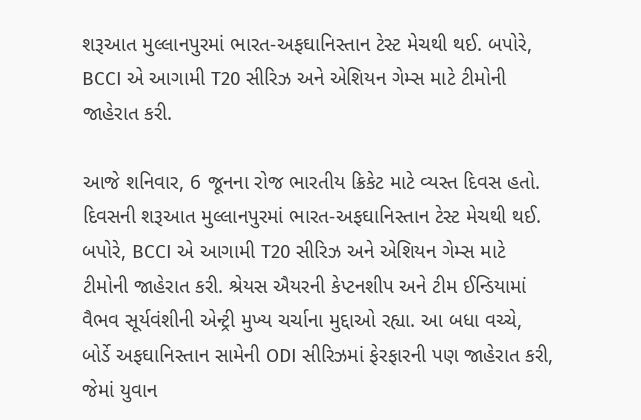શરૂઆત મુલ્લાનપુરમાં ભારત-અફઘાનિસ્તાન ટેસ્ટ મેચથી થઈ. બપોરે, BCCI એ આગામી T20 સીરિઝ અને એશિયન ગેમ્સ માટે ટીમોની જાહેરાત કરી.

આજે શનિવાર, 6 જૂનના રોજ ભારતીય ક્રિકેટ માટે વ્યસ્ત દિવસ હતો. દિવસની શરૂઆત મુલ્લાનપુરમાં ભારત-અફઘાનિસ્તાન ટેસ્ટ મેચથી થઈ. બપોરે, BCCI એ આગામી T20 સીરિઝ અને એશિયન ગેમ્સ માટે ટીમોની જાહેરાત કરી. શ્રેયસ ઐયરની કેપ્ટનશીપ અને ટીમ ઈન્ડિયામાં વૈભવ સૂર્યવંશીની એન્ટ્રી મુખ્ય ચર્ચાના મુદ્દાઓ રહ્યા. આ બધા વચ્ચે, બોર્ડે અફઘાનિસ્તાન સામેની ODI સીરિઝમાં ફેરફારની પણ જાહેરાત કરી, જેમાં યુવાન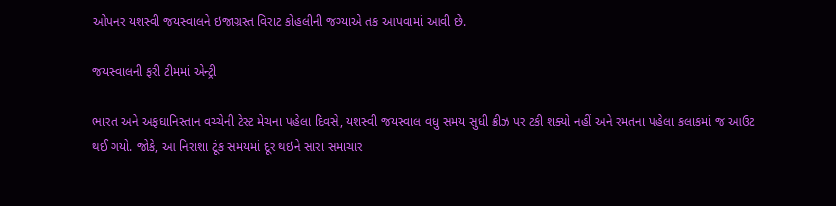ઓપનર યશસ્વી જયસ્વાલને ઇજાગ્રસ્ત વિરાટ કોહલીની જગ્યાએ તક આપવામાં આવી છે.

જયસ્વાલની ફરી ટીમમાં એન્ટ્રી

ભારત અને અફઘાનિસ્તાન વચ્ચેની ટેસ્ટ મેચના પહેલા દિવસે, યશસ્વી જયસ્વાલ વધુ સમય સુધી ક્રીઝ પર ટકી શક્યો નહીં અને રમતના પહેલા કલાકમાં જ આઉટ થઈ ગયો. જોકે, આ નિરાશા ટૂંક સમયમાં દૂર થઇને સારા સમાચાર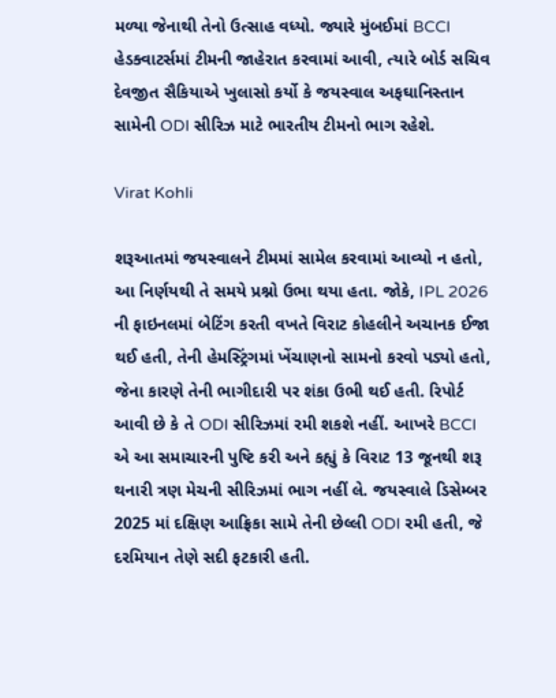મળ્યા જેનાથી તેનો ઉત્સાહ વધ્યો. જ્યારે મુંબઈમાં BCCI હેડક્વાટર્સમાં ટીમની જાહેરાત કરવામાં આવી, ત્યારે બોર્ડ સચિવ દેવજીત સૈકિયાએ ખુલાસો કર્યો કે જયસ્વાલ અફઘાનિસ્તાન સામેની ODI સીરિઝ માટે ભારતીય ટીમનો ભાગ રહેશે.

Virat Kohli

શરૂઆતમાં જયસ્વાલને ટીમમાં સામેલ કરવામાં આવ્યો ન હતો, આ નિર્ણયથી તે સમયે પ્રશ્નો ઉભા થયા હતા. જોકે, IPL 2026 ની ફાઇનલમાં બેટિંગ કરતી વખતે વિરાટ કોહલીને અચાનક ઈજા થઈ હતી, તેની હેમસ્ટ્રિંગમાં ખેંચાણનો સામનો કરવો પડ્યો હતો, જેના કારણે તેની ભાગીદારી પર શંકા ઉભી થઈ હતી. રિપોર્ટ આવી છે કે તે ODI સીરિઝમાં રમી શકશે નહીં. આખરે BCCI એ આ સમાચારની પુષ્ટિ કરી અને કહ્યું કે વિરાટ 13 જૂનથી શરૂ થનારી ત્રણ મેચની સીરિઝમાં ભાગ નહીં લે. જયસ્વાલે ડિસેમ્બર 2025 માં દક્ષિણ આફ્રિકા સામે તેની છેલ્લી ODI રમી હતી, જે દરમિયાન તેણે સદી ફટકારી હતી.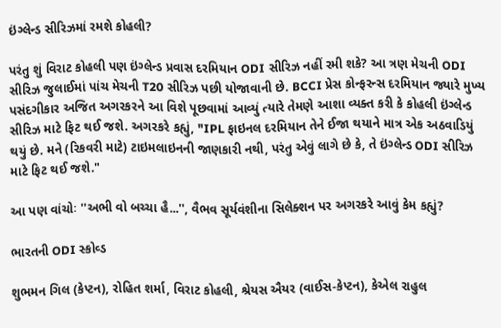ઇંગ્લેન્ડ સીરિઝમાં રમશે કોહલી?

પરંતુ શું વિરાટ કોહલી પણ ઇંગ્લેન્ડ પ્રવાસ દરમિયાન ODI સીરિઝ નહીં રમી શકે? આ ત્રણ મેચની ODI સીરિઝ જુલાઈમાં પાંચ મેચની T20 સીરિઝ પછી યોજાવાની છે. BCCI પ્રેસ કોન્ફરન્સ દરમિયાન જ્યારે મુખ્ય પસંદગીકાર અજિત અગરકરને આ વિશે પૂછવામાં આવ્યું ત્યારે તેમણે આશા વ્યક્ત કરી કે કોહલી ઇંગ્લેન્ડ સીરિઝ માટે ફિટ થઈ જશે. અગરકરે કહ્યું, "IPL ફાઇનલ દરમિયાન તેને ઈજા થયાને માત્ર એક અઠવાડિયું થયું છે. મને (રિકવરી માટે) ટાઇમલાઇનની જાણકારી નથી, પરંતુ એવું લાગે છે કે, તે ઇંગ્લેન્ડ ODI સીરિઝ માટે ફિટ થઈ જશે."

આ પણ વાંચોઃ ''અભી વો બચ્ચા હૈ...'', વૈભવ સૂર્યવંશીના સિલેક્શન પર અગરકરે આવું કેમ કહ્યું?

ભારતની ODI સ્કોવ્ડ

શુભમન ગિલ (કેપ્ટન), રોહિત શર્મા, વિરાટ કોહલી, શ્રેયસ ઐયર (વાઈસ-કેપ્ટન), કેએલ રાહુલ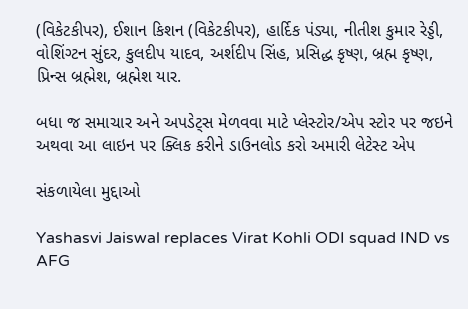(વિકેટકીપર), ઈશાન કિશન (વિકેટકીપર), હાર્દિક પંડ્યા, નીતીશ કુમાર રેડ્ડી, વોશિંગ્ટન સુંદર, કુલદીપ યાદવ, અર્શદીપ સિંહ, પ્રસિદ્ધ કૃષ્ણ, બ્રહ્મ કૃષ્ણ, પ્રિન્સ બ્રહ્મેશ, બ્રહ્મેશ યાર.

બધા જ સમાચાર અને અપડેટ્સ મેળવવા માટે પ્લેસ્ટોર/એપ સ્ટોર પર જઇને અથવા આ લાઇન પર ક્લિક કરીને ડાઉનલોડ કરો અમારી લેટેસ્ટ એપ

સંકળાયેલા મુદ્દાઓ

Yashasvi Jaiswal replaces Virat Kohli ODI squad IND vs AFG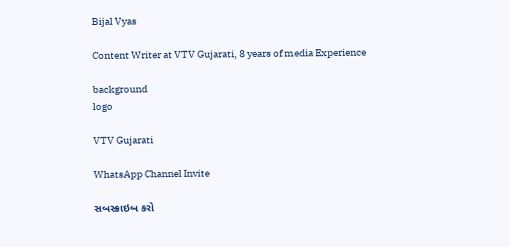Bijal Vyas

Content Writer at VTV Gujarati, 8 years of media Experience

background
logo

VTV Gujarati

WhatsApp Channel Invite

સબસ્ક્રાઇબ કરો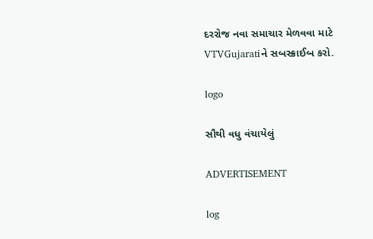દરરોજ નવા સમાચાર મેળવવા માટે VTVGujaratiને સબસ્ક્રાઈબ કરો.

logo

સૌથી વધુ વંચાયેલું

ADVERTISEMENT

log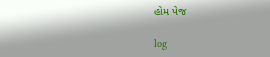હોમ પેજ

log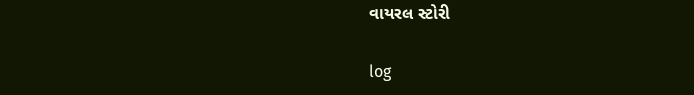વાયરલ સ્ટોરી

log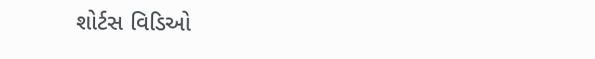શોર્ટસ વિડિઓ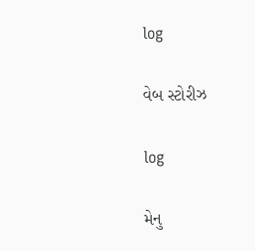log

વેબ સ્ટોરીઝ

log

મેનુ